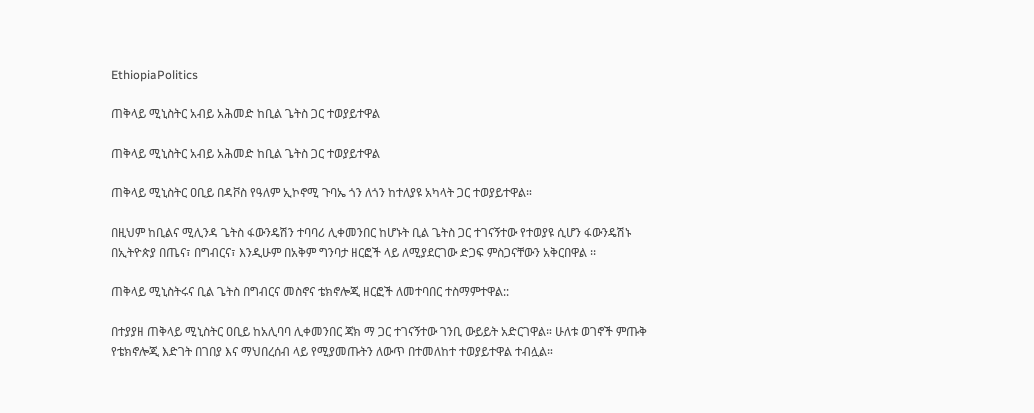EthiopiaPolitics

ጠቅላይ ሚኒስትር አብይ አሕመድ ከቢል ጌትስ ጋር ተወያይተዋል

ጠቅላይ ሚኒስትር አብይ አሕመድ ከቢል ጌትስ ጋር ተወያይተዋል

ጠቅላይ ሚኒስትር ዐቢይ በዳቮስ የዓለም ኢኮኖሚ ጉባኤ ጎን ለጎን ከተለያዩ አካላት ጋር ተወያይተዋል።

በዚህም ከቢልና ሚሊንዳ ጌትስ ፋውንዴሽን ተባባሪ ሊቀመንበር ከሆኑት ቢል ጌትስ ጋር ተገናኝተው የተወያዩ ሲሆን ፋውንዴሽኑ በኢትዮጵያ በጤና፣ በግብርና፣ እንዲሁም በአቅም ግንባታ ዘርፎች ላይ ለሚያደርገው ድጋፍ ምስጋናቸውን አቅርበዋል ፡፡

ጠቅላይ ሚኒስትሩና ቢል ጌትስ በግብርና መስኖና ቴክኖሎጂ ዘርፎች ለመተባበር ተስማምተዋል::

በተያያዘ ጠቅላይ ሚኒስትር ዐቢይ ከአሊባባ ሊቀመንበር ጃክ ማ ጋር ተገናኝተው ገንቢ ውይይት አድርገዋል። ሁለቱ ወገኖች ምጡቅ የቴክኖሎጂ እድገት በገበያ እና ማህበረሰብ ላይ የሚያመጡትን ለውጥ በተመለከተ ተወያይተዋል ተብሏል።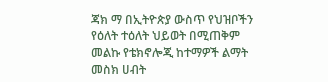ጃክ ማ በኢትዮጵያ ውስጥ የህዝቦችን የዕለት ተዕለት ህይወት በሚጠቅም መልኩ የቴክኖሎጂ ከተማዎች ልማት መስክ ሀብት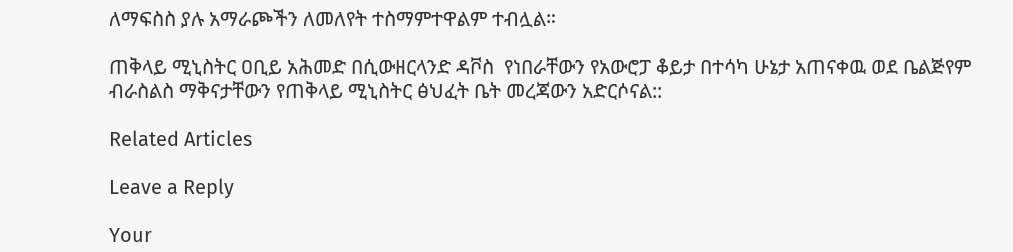ለማፍስስ ያሉ አማራጮችን ለመለየት ተስማምተዋልም ተብሏል።

ጠቅላይ ሚኒስትር ዐቢይ አሕመድ በሲውዘርላንድ ዳቮስ  የነበራቸውን የአውሮፓ ቆይታ በተሳካ ሁኔታ አጠናቀዉ ወደ ቤልጅየም ብራስልስ ማቅናታቸውን የጠቅላይ ሚኒስትር ፅህፈት ቤት መረጃውን አድርሶናል::

Related Articles

Leave a Reply

Your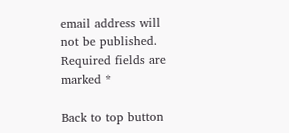email address will not be published. Required fields are marked *

Back to top button